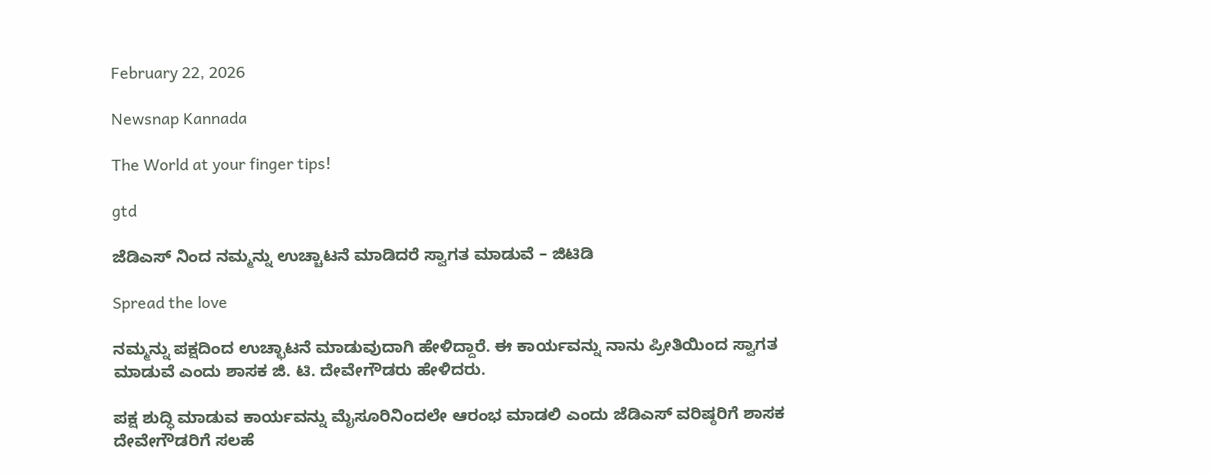February 22, 2026

Newsnap Kannada

The World at your finger tips!

gtd

ಜೆಡಿಎಸ್ ನಿಂದ ನಮ್ಮನ್ನು ಉಚ್ಚಾಟನೆ ಮಾಡಿದರೆ ಸ್ವಾಗತ ಮಾಡುವೆ – ಜಿಟಿಡಿ

Spread the love

ನಮ್ಮನ್ನು ಪಕ್ಷದಿಂದ ಉಚ್ಛಾಟನೆ ಮಾಡುವುದಾಗಿ ಹೇಳಿದ್ದಾರೆ. ಈ ಕಾರ್ಯವನ್ನು ನಾನು ಪ್ರೀತಿಯಿಂದ ಸ್ವಾಗತ ಮಾಡುವೆ ಎಂದು ಶಾಸಕ ಜಿ. ಟಿ. ದೇವೇಗೌಡರು ಹೇಳಿದರು.

ಪಕ್ಷ ಶುದ್ಧಿ ಮಾಡುವ ಕಾರ್ಯವನ್ನು ಮೈಸೂರಿನಿಂದಲೇ ಆರಂಭ ಮಾಡಲಿ ಎಂದು ಜೆಡಿಎಸ್ ವರಿಷ್ಠರಿಗೆ ಶಾಸಕ ದೇವೇಗೌಡರಿಗೆ ಸಲಹೆ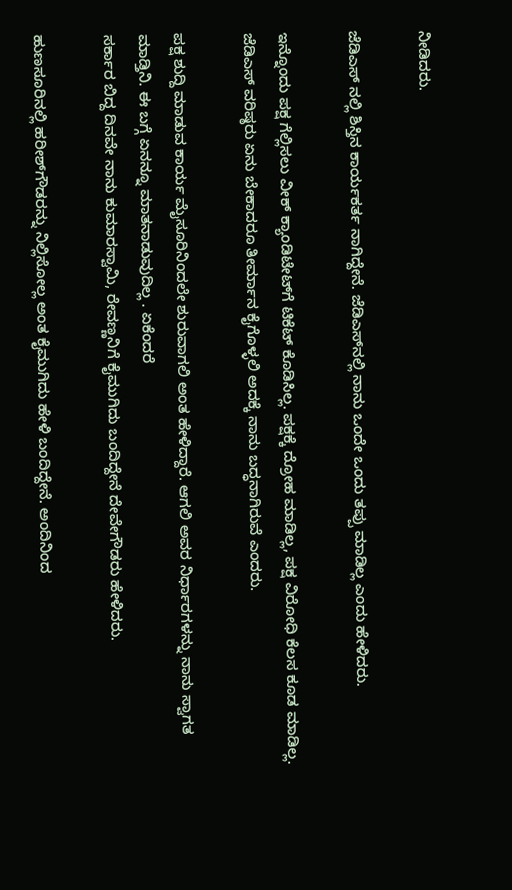ನೀಡಿದರು.

ಜೆಡಿಎಸ್ ನಲ್ಲಿ ಶಿಸ್ತಿನ ಕಾರ್ಯಕರ್ತ ನಾಗಿದ್ದೇನೆ. ಜೆಡಿಎಸ್‌ನಲ್ಲಿ ನಾನು ಒಂದೇ ಒಂದು ತಪ್ಪು ಮಾಡಿಲ್ಲ ಎಂದು ಹೇಳಿದರು.

ಇನ್ನೊಂದು ಪಕ್ಷ ಗೆಲ್ಲಿಸಲು ವೀಕ್ ಕ್ಯಾಂಡಿಟೇಟ್‌ಗೆ ಟಿಕೆಟ್ ಕೊಡಿಸಿಲ್ಲ. ಪಕ್ಷಕ್ಕೆ ದ್ರೋಹ ಮಾಡಿಲ್ಲ, ಪಕ್ಷ ವಿರೋಧಿ ಕೆಲಸ ಕೂಡ ಮಾಡಿಲ್ಲ‌. ಜೆಡಿಎಸ್ ವರಿಷ್ಠರು ಏನು ಬೇಕಾದರೂ ತೀರ್ಮಾನ ಕೈಗೊಳ್ಳಲಿ ಅದಕ್ಕೆ ನಾನು ಬದ್ಧನಾಗಿರುವೆ ಎಂದರು.

ಪಕ್ಷ ಶುದ್ದಿ ಮಾಡುವ ಕಾರ್ಯ ಮೈಸೂರಿನಿಂದಲೇ ಶುರುವಾಗಲಿ ಅಂತ ಹೇಳಿದ್ದಾರೆ. ಆಗಲಿ ಅವರ ನಿರ್ಧಾರಗಳನ್ನು ನಾನು ಸ್ವಾಗತ ಮಾಡ್ತಿನಿ‌. ಈ ಬಗ್ಗೆ ಏನನ್ನೂ ಮಾತನಾಡುವುದಿಲ್ಲ . ಏಕೆಂದರೆ
ಸರ್ಕಾರ ಬಿದ್ದ ದಿನವೇ ನಾನು ಕುಮಾರಸ್ವಾಮಿ, ರೇವಣ್ಣನಿಗೆ ಕೈಮುಗಿದು ಬಂದಿದ್ದೇನೆ ದೇವೇಗೌಡರು ಹೇಳಿದರು.

ಹುಣಸೂರಿನಲ್ಲಿ ಹರೀಶ್‌ಗೌಡರನ್ನು ನಿಲ್ಲಿಸೋಲ್ಲ ಅಂತ ಕೈಮುಗಿದು ಹೇಳಿ ಬಂದಿದ್ದೇನೆ. ಅಂದಿನಿಂದ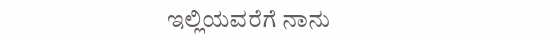ಇಲ್ಲಿಯವರೆಗೆ ನಾನು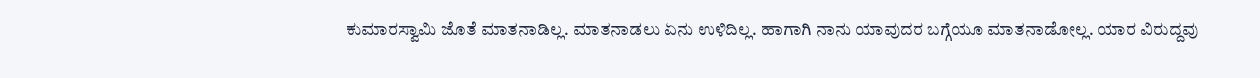ಕುಮಾರಸ್ವಾಮಿ ಜೊತೆ ಮಾತನಾಡಿಲ್ಲ. ಮಾತನಾಡಲು ಏನು ಉಳಿದಿಲ್ಲ. ಹಾಗಾಗಿ ನಾನು ಯಾವುದರ ಬಗ್ಗೆಯೂ ಮಾತನಾಡೋಲ್ಲ. ಯಾರ ವಿರುದ್ದವು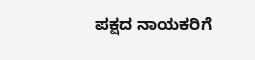ಪಕ್ಷದ ನಾಯಕರಿಗೆ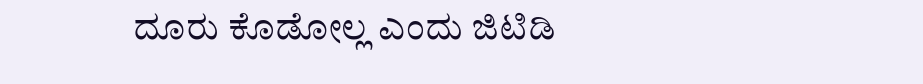ದೂರು ಕೊಡೋಲ್ಲ ಎಂದು ಜಿಟಿಡಿ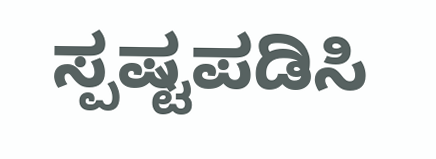ಸ್ಪಷ್ಟಪಡಿಸಿ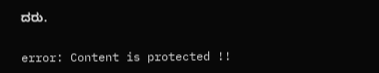ದರು.

error: Content is protected !!